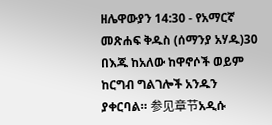ዘሌዋውያን 14:30 - የአማርኛ መጽሐፍ ቅዱስ (ሰማንያ አሃዱ)30 በእጁ ከአለው ከዋኖሶች ወይም ከርግብ ግልገሎች አንዱን ያቀርባል። 参见章节አዲሱ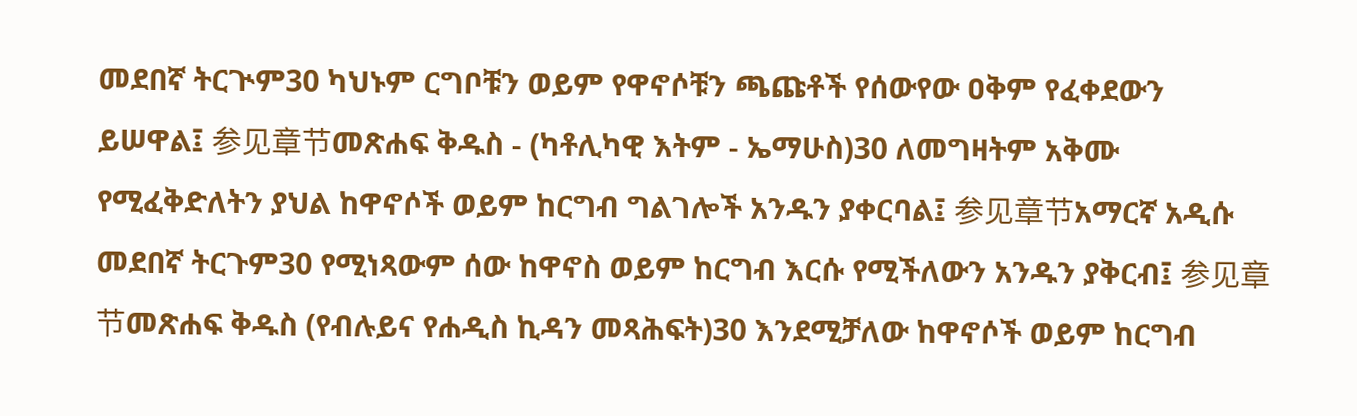መደበኛ ትርጒም30 ካህኑም ርግቦቹን ወይም የዋኖሶቹን ጫጩቶች የሰውየው ዐቅም የፈቀደውን ይሠዋል፤ 参见章节መጽሐፍ ቅዱስ - (ካቶሊካዊ እትም - ኤማሁስ)30 ለመግዛትም አቅሙ የሚፈቅድለትን ያህል ከዋኖሶች ወይም ከርግብ ግልገሎች አንዱን ያቀርባል፤ 参见章节አማርኛ አዲሱ መደበኛ ትርጉም30 የሚነጻውም ሰው ከዋኖስ ወይም ከርግብ እርሱ የሚችለውን አንዱን ያቅርብ፤ 参见章节መጽሐፍ ቅዱስ (የብሉይና የሐዲስ ኪዳን መጻሕፍት)30 እንደሚቻለው ከዋኖሶች ወይም ከርግብ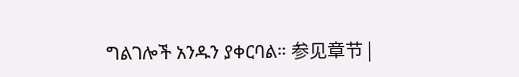ግልገሎች አንዱን ያቀርባል። 参见章节 |